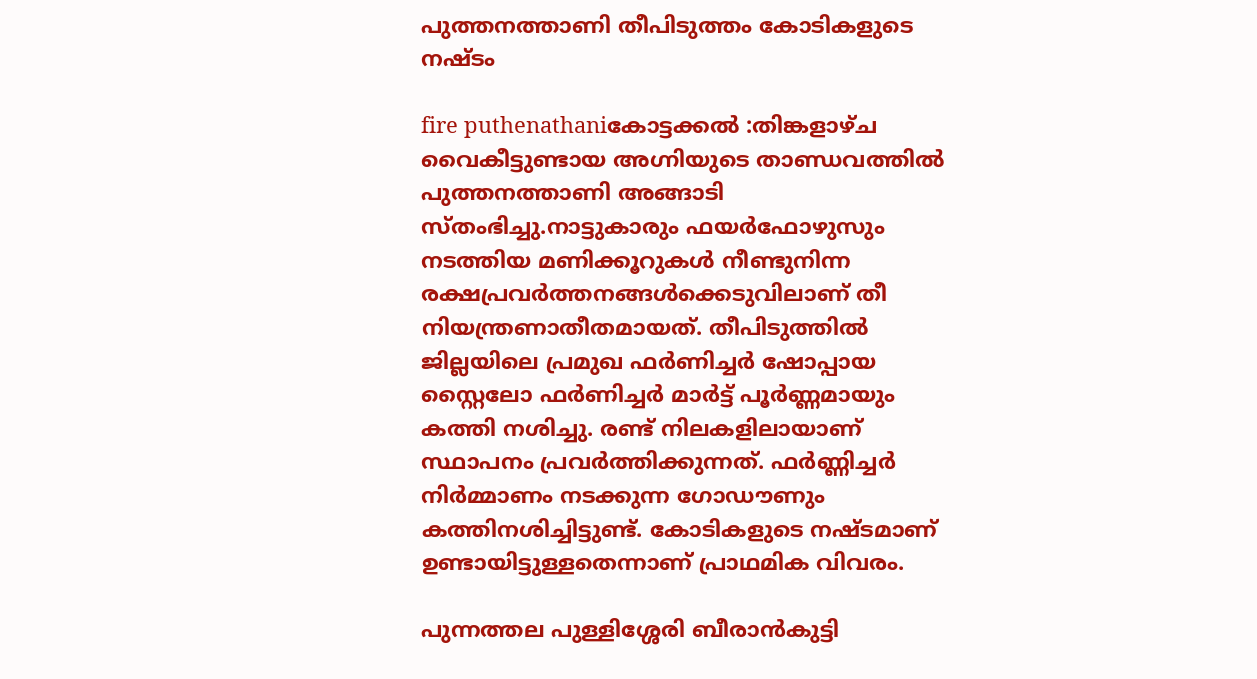പുത്തനത്താണി തീപിടുത്തം കോടികളുടെ നഷ്ടം

fire puthenathaniകോട്ടക്കല്‍ :തിങ്കളാഴ്‌ച വൈകീട്ടുണ്ടായ അഗ്നിയുടെ താണ്ഡവത്തില്‍ പുത്തനത്താണി അങ്ങാടി സ്‌തംഭിച്ചു.നാട്ടുകാരും ഫയര്‍ഫോഴുസും നടത്തിയ മണിക്കൂറുകള്‍ നീണ്ടുനിന്ന രക്ഷപ്രവര്‍ത്തനങ്ങള്‍ക്കെടുവിലാണ്‌ തീ നിയന്ത്രണാതീതമായത്‌. തീപിടുത്തില്‍ ജില്ലയിലെ പ്രമുഖ ഫര്‍ണിച്ചര്‍ ഷോപ്പായ സ്റ്റൈലോ ഫര്‍ണിച്ചര്‍ മാര്‍ട്ട്‌ പൂര്‍ണ്ണമായും കത്തി നശിച്ചു. രണ്ട്‌ നിലകളിലായാണ്‌ സ്ഥാപനം പ്രവര്‍ത്തിക്കുന്നത്‌. ഫര്‍ണ്ണിച്ചര്‍ നിര്‍മ്മാണം നടക്കുന്ന ഗോഡൗണും കത്തിനശിച്ചിട്ടുണ്ട്‌. കോടികളുടെ നഷ്‌ടമാണ്‌ ഉണ്ടായിട്ടുള്ളതെന്നാണ്‌ പ്രാഥമിക വിവരം.

പുന്നത്തല പുള്ളിശ്ശേരി ബീരാന്‍കുട്ടി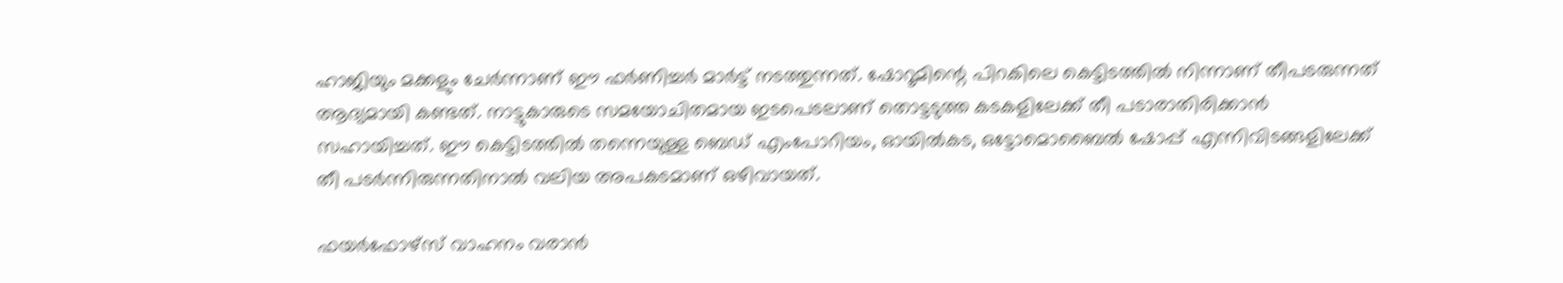ഹാജിയും മക്കളും ചേര്‍ന്നാണ്‌ ഈ ഫര്‍ണിച്ചര്‍ മാര്‍ട്ട്‌ നടത്തുന്നത്‌. ഷോറൂമിന്റെ പിറകിലെ കെട്ടിടത്തില്‍ നിന്നാണ്‌ തീപടരുന്നത്‌ ആദ്യമായി കണ്ടത്‌. നാട്ടുകാരുടെ സമയോചിതമായ ഇടപെടലാണ്‌ തൊട്ടടുത്ത കടകളിലേക്ക്‌ തീ പടാരാതിരിക്കാന്‍ സഹായിച്ചത്‌. ഈ കെട്ടിടത്തില്‍ തന്നെയുള്ള ബെഡ്‌ എംപോറിയം, ഓയില്‍കട, ഒട്ടോമൊബൈല്‍ ഷോപ്പ്‌ എന്നിവിടങ്ങളിലേക്ക്‌ തീ പടര്‍ന്നിരുന്നതിനാല്‍ വലിയ അപകടമാണ്‌ ഒഴിവായത്‌.

ഫയര്‍ഫോഴ്‌സ്‌ വാഹനം വരാന്‍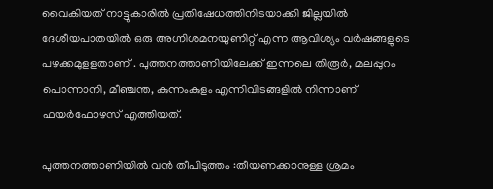വൈകിയത്‌ നാട്ടുകാരില്‍ പ്രതിഷേധത്തിനിടയാക്കി ജില്ലയില്‍ ദേശീയപാതയില്‍ ഒരു അഗ്നിശമനയുണിറ്റ്‌ എന്ന ആവിശ്യം വര്‍ഷങ്ങളുടെ പഴക്കമുളളതാണ്‌ . പുത്തനത്താണിയിലേക്ക്‌ ഇന്നലെ തിരൂര്‍, മലപ്പുറം പൊന്നാനി, മീഞ്ചന്ത, കുന്നംകുളം എന്നിവിടങ്ങളില്‍ നിന്നാണ്‌ ഫയര്‍ഫോഴസ്‌ എത്തിയത്‌.

പുത്തനത്താണിയില്‍ വന്‍ തീപിടുത്തം :തീയണക്കാനുള്ള ശ്രമം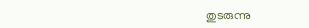തുടരുന്നു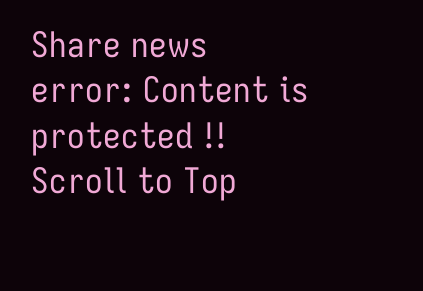Share news
error: Content is protected !!
Scroll to Top